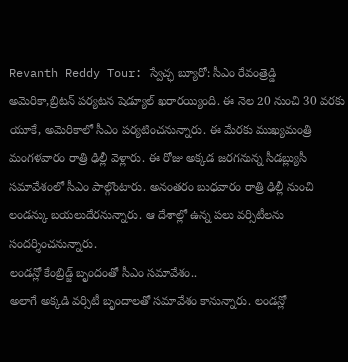Revanth Reddy Tour: స్వేచ్ఛ బ్యూరో: సీఎం రేవంత్రెడ్డి అమెరికా,బ్రిటన్ పర్యటన షెడ్యూల్ ఖరారయ్యింది. ఈ నెల 20 నుంచి 30 వరకు యూకే, అమెరికాలో సీఎం పర్యటించనున్నారు. ఈ మేరకు ముఖ్యమంత్రి మంగళవారం రాత్రి ఢిల్లీ వెళ్లారు. ఈ రోజు అక్కడ జరగనున్న సీడబ్ల్యుసీ సమావేశంలో సీఎం పాల్గొంటారు. అనంతరం బుధవారం రాత్రి ఢిల్లీ నుంచి లండన్కు బయలుదేరనున్నారు. ఆ దేశాల్లో ఉన్న పలు వర్సిటీలను సందర్శించనున్నారు.
లండన్లో కేంబ్రిడ్జ్ బృందంతో సీఎం సమావేశం..
అలాగే అక్కడి వర్సిటీ బృందాలతో సమావేశం కానున్నారు. లండన్లో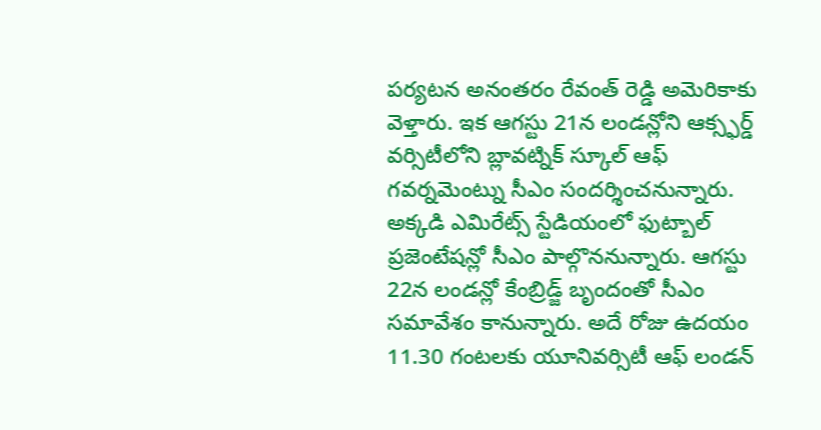పర్యటన అనంతరం రేవంత్ రెడ్డి అమెరికాకు వెళ్తారు. ఇక ఆగస్టు 21న లండన్లోని ఆక్స్ఫర్డ్ వర్సిటీలోని బ్లావట్నిక్ స్కూల్ ఆఫ్ గవర్నమెంట్ను సీఎం సందర్శించనున్నారు. అక్కడి ఎమిరేట్స్ స్టేడియంలో ఫుట్బాల్ ప్రజెంటేషన్లో సీఎం పాల్గొననున్నారు. ఆగస్టు 22న లండన్లో కేంబ్రిడ్జ్ బృందంతో సీఎం సమావేశం కానున్నారు. అదే రోజు ఉదయం 11.30 గంటలకు యూనివర్సిటీ ఆఫ్ లండన్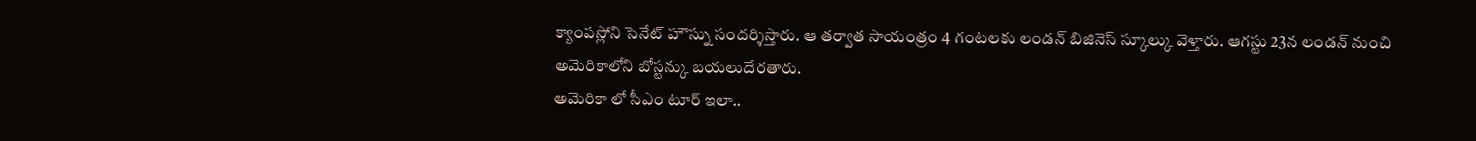క్యాంపస్లోని సెనేట్ హౌస్ను సందర్శిస్తారు. ఆ తర్వాత సాయంత్రం 4 గంటలకు లండన్ బిజినెస్ స్కూల్కు వెళ్తారు. ఆగస్టు 23న లండన్ నుంచి అమెరికాలోని బోస్టన్కు బయలుదేరతారు.
అమెరికా లో సీఎం టూర్ ఇలా..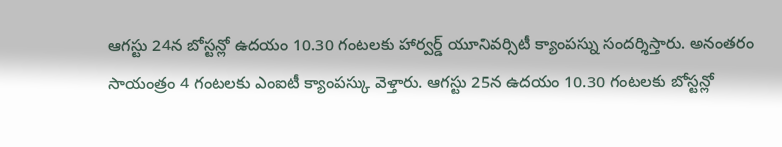ఆగస్టు 24న బోస్టన్లో ఉదయం 10.30 గంటలకు హార్వర్డ్ యూనివర్సిటీ క్యాంపస్ను సందర్శిస్తారు. అనంతరం సాయంత్రం 4 గంటలకు ఎంఐటీ క్యాంపస్కు వెళ్తారు. ఆగస్టు 25న ఉదయం 10.30 గంటలకు బోస్టన్లో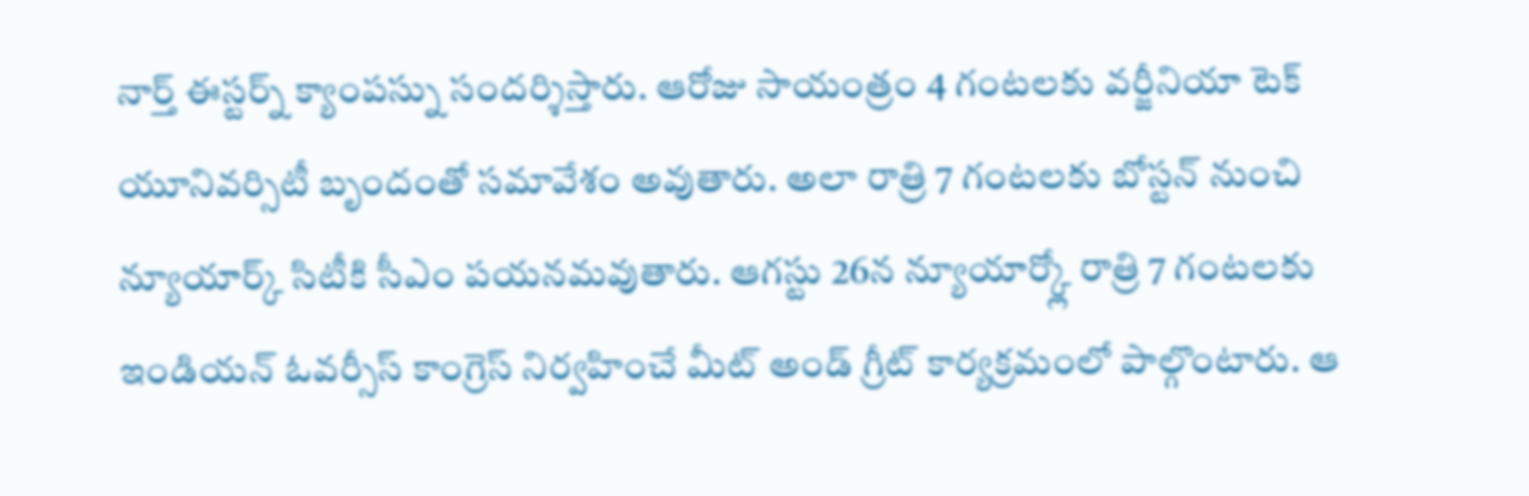నార్త్ ఈస్టర్న్ క్యాంపస్ను సందర్శిస్తారు. ఆరోజు సాయంత్రం 4 గంటలకు వర్జీనియా టెక్ యూనివర్సిటీ బృందంతో సమావేశం అవుతారు. అలా రాత్రి 7 గంటలకు బోస్టన్ నుంచి న్యూయార్క్ సిటీకి సీఎం పయనమవుతారు. ఆగస్టు 26న న్యూయార్క్లో రాత్రి 7 గంటలకు ఇండియన్ ఓవర్సీస్ కాంగ్రెస్ నిర్వహించే మీట్ అండ్ గ్రీట్ కార్యక్రమంలో పాల్గొంటారు. ఆ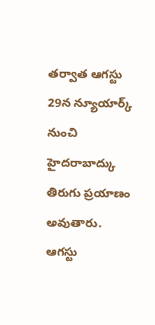తర్వాత ఆగస్టు 29న న్యూయార్క్ నుంచి హైదరాబాద్కు తిరుగు ప్రయాణం అవుతారు. ఆగస్టు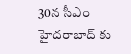30న సీఎం హైదరాబాద్ కు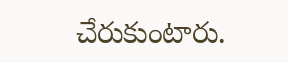చేరుకుంటారు.